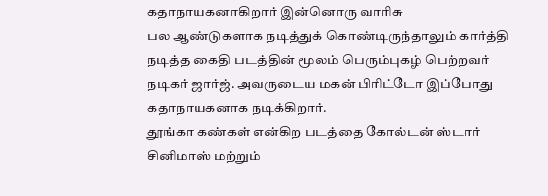கதாநாயகனாகிறார் இன்னொரு வாரிசு
பல ஆண்டுகளாக நடித்துக் கொண்டிருந்தாலும் கார்த்தி நடித்த கைதி படத்தின் மூலம் பெரும்புகழ் பெற்றவர் நடிகர் ஜார்ஜ். அவருடைய மகன் பிரிட்டோ இப்போது கதாநாயகனாக நடிக்கிறார்.
தூங்கா கண்கள் என்கிற படத்தை கோல்டன் ஸ்டார் சினிமாஸ் மற்றும்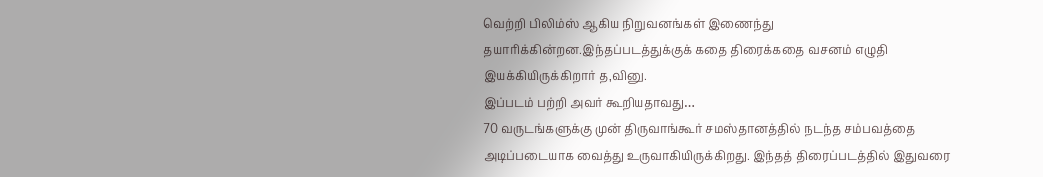வெற்றி பிலிம்ஸ் ஆகிய நிறுவனங்கள் இணைந்து தயாரிக்கின்றன.இந்தப்படத்துக்குக் கதை திரைக்கதை வசனம் எழுதி இயக்கியிருக்கிறார் த,வினு.
இப்படம் பற்றி அவர் கூறியதாவது…
70 வருடங்களுக்கு முன் திருவாங்கூர் சமஸ்தானத்தில் நடந்த சம்பவத்தை அடிப்படையாக வைத்து உருவாகியிருக்கிறது. இந்தத் திரைப்படத்தில் இதுவரை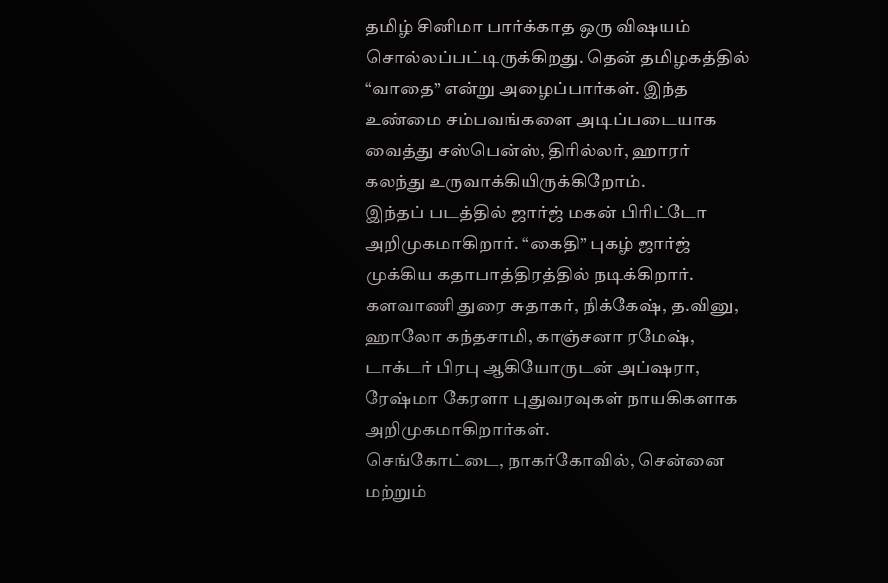தமிழ் சினிமா பார்க்காத ஒரு விஷயம் சொல்லப்பட்டிருக்கிறது. தென் தமிழகத்தில் “வாதை” என்று அழைப்பார்கள். இந்த உண்மை சம்பவங்களை அடிப்படையாக வைத்து சஸ்பென்ஸ், திரில்லர், ஹாரர் கலந்து உருவாக்கியிருக்கிறோம்.
இந்தப் படத்தில் ஜார்ஜ் மகன் பிரிட்டோ அறிமுகமாகிறார். “கைதி” புகழ் ஜார்ஜ் முக்கிய கதாபாத்திரத்தில் நடிக்கிறார். களவாணி துரை சுதாகர், நிக்கேஷ், த.வினு, ஹாலோ கந்தசாமி, காஞ்சனா ரமேஷ், டாக்டர் பிரபு ஆகியோருடன் அப்ஷரா, ரேஷ்மா கேரளா புதுவரவுகள் நாயகிகளாக அறிமுகமாகிறார்கள்.
செங்கோட்டை, நாகர்கோவில், சென்னை மற்றும்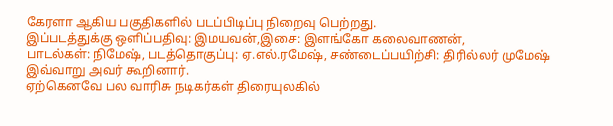கேரளா ஆகிய பகுதிகளில் படப்பிடிப்பு நிறைவு பெற்றது.
இப்படத்துக்கு ஒளிப்பதிவு: இமயவன்,இசை: இளங்கோ கலைவாணன்,
பாடல்கள்: நிமேஷ், படத்தொகுப்பு: ஏ.எல்.ரமேஷ், சண்டைப்பயிற்சி: திரில்லர் முமேஷ்
இவ்வாறு அவர் கூறினார்.
ஏற்கெனவே பல வாரிசு நடிகர்கள் திரையுலகில்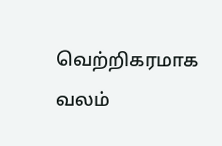வெற்றிகரமாக வலம்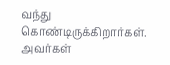வந்து கொண்டிருக்கிறார்கள். அவர்கள்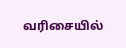வரிசையில்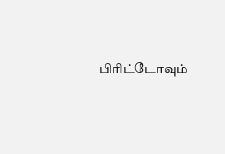பிரிட்டோவும்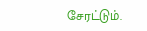சேரட்டும்.